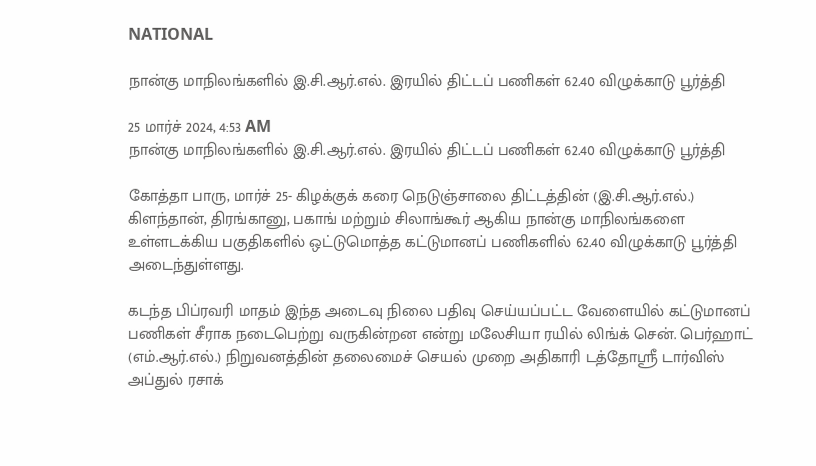NATIONAL

நான்கு மாநிலங்களில் இ.சி.ஆர்.எல். இரயில் திட்டப் பணிகள் 62.40 விழுக்காடு பூர்த்தி

25 மார்ச் 2024, 4:53 AM
நான்கு மாநிலங்களில் இ.சி.ஆர்.எல். இரயில் திட்டப் பணிகள் 62.40 விழுக்காடு பூர்த்தி

கோத்தா பாரு, மார்ச் 25- கிழக்குக் கரை நெடுஞ்சாலை திட்டத்தின் (இ.சி.ஆர்.எல்.) கிளந்தான், திரங்கானு, பகாங் மற்றும் சிலாங்கூர் ஆகிய நான்கு மாநிலங்களை உள்ளடக்கிய பகுதிகளில் ஒட்டுமொத்த கட்டுமானப் பணிகளில் 62.40 விழுக்காடு பூர்த்தி அடைந்துள்ளது.

கடந்த பிப்ரவரி மாதம் இந்த அடைவு நிலை பதிவு செய்யப்பட்ட வேளையில் கட்டுமானப் பணிகள் சீராக நடைபெற்று வருகின்றன என்று மலேசியா ரயில் லிங்க் சென். பெர்ஹாட் (எம்.ஆர்.எல்.) நிறுவனத்தின் தலைமைச் செயல் முறை அதிகாரி டத்தோஸ்ரீ டார்விஸ் அப்துல் ரசாக்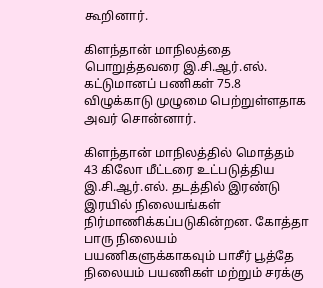கூறினார்.

கிளந்தான் மாநிலத்தை பொறுத்தவரை இ.சி.ஆர்.எல். கட்டுமானப் பணிகள் 75.8 விழுக்காடு முழுமை பெற்றுள்ளதாக அவர் சொன்னார்.

கிளந்தான் மாநிலத்தில் மொத்தம் 43 கிலோ மீட்டரை உட்படுத்திய இ.சி.ஆர்.எல். தடத்தில் இரண்டு இரயில் நிலையங்கள் நிர்மாணிக்கப்படுகின்றன. கோத்தா பாரு நிலையம் பயணிகளுக்காகவும் பாசீர் பூத்தே நிலையம் பயணிகள் மற்றும் சரக்கு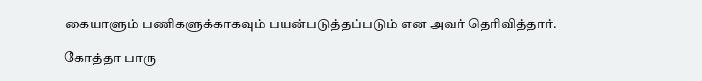கையாளும் பணிகளுக்காகவும் பயன்படுத்தப்படும் என அவர் தெரிவித்தார்.

கோத்தா பாரு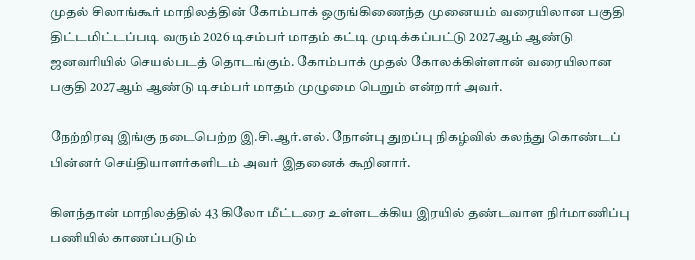முதல் சிலாங்கூர் மாநிலத்தின் கோம்பாக் ஒருங்கிணைந்த முனையம் வரையிலான பகுதி திட்டமிட்டப்படி வரும் 2026 டிசம்பர் மாதம் கட்டி முடிக்கப்பட்டு 2027ஆம் ஆண்டு ஜனவரியில் செயல்படத் தொடங்கும். கோம்பாக் முதல் கோலக்கிள்ளான் வரையிலான பகுதி 2027ஆம் ஆண்டு டிசம்பர் மாதம் முழுமை பெறும் என்றார் அவர்.

நேற்றிரவு இங்கு நடைபெற்ற இ.சி.ஆர்.எல். நோன்பு துறப்பு நிகழ்வில் கலந்து கொண்டப் பின்னர் செய்தியாளர்களிடம் அவர் இதனைக் கூறினார்.

கிளந்தான் மாநிலத்தில் 43 கிலோ மீட்டரை உள்ளடக்கிய இரயில் தண்டவாள நிர்மாணிப்பு பணியில் காணப்படும்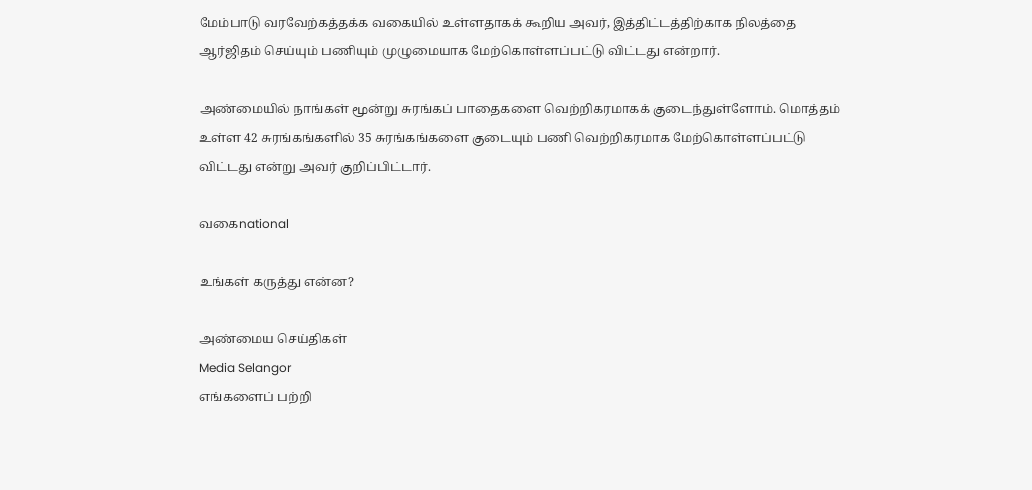மேம்பாடு வரவேற்கத்தக்க வகையில் உள்ளதாகக் கூறிய அவர், இத்திட்டத்திற்காக நிலத்தை ஆர்ஜிதம் செய்யும் பணியும் முழுமையாக மேற்கொள்ளப்பட்டு விட்டது என்றார்.

அண்மையில் நாங்கள் மூன்று சுரங்கப் பாதைகளை வெற்றிகரமாகக் குடைந்துள்ளோம். மொத்தம் உள்ள 42 சுரங்கங்களில் 35 சுரங்கங்களை குடையும் பணி வெற்றிகரமாக மேற்கொள்ளப்பட்டு விட்டது என்று அவர் குறிப்பிட்டார்.

வகைnational

உங்கள் கருத்து என்ன?

அண்மைய செய்திகள்
Media Selangor
எங்களைப் பற்றி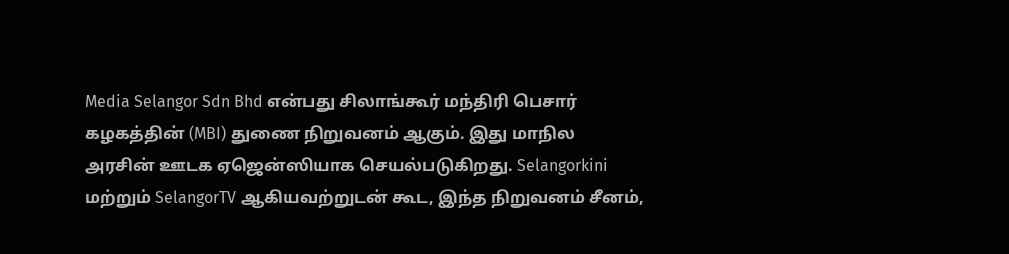Media Selangor Sdn Bhd என்பது சிலாங்கூர் மந்திரி பெசார் கழகத்தின் (MBI) துணை நிறுவனம் ஆகும். இது மாநில அரசின் ஊடக ஏஜென்ஸியாக செயல்படுகிறது. Selangorkini மற்றும் SelangorTV ஆகியவற்றுடன் கூட, இந்த நிறுவனம் சீனம்,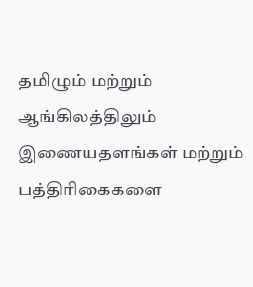தமிழும் மற்றும் ஆங்கிலத்திலும் இணையதளங்கள் மற்றும் பத்திரிகைகளை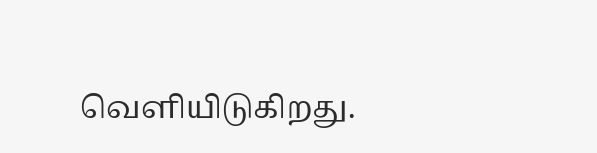வெளியிடுகிறது.